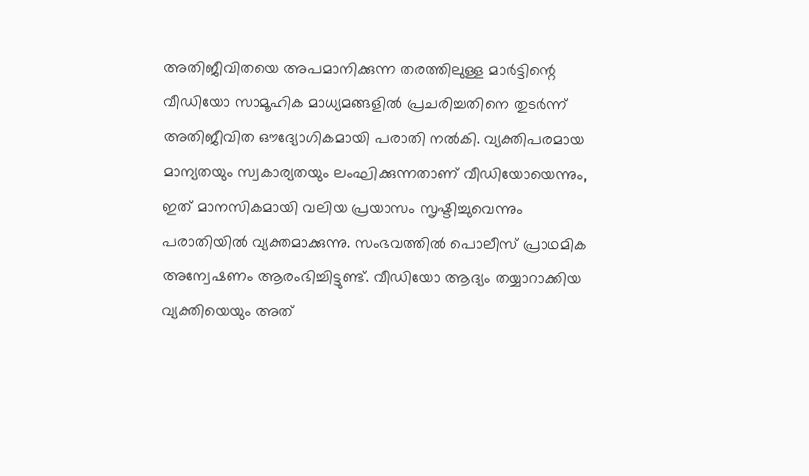അതിജീവിതയെ അപമാനിക്കുന്ന തരത്തിലുള്ള മാർട്ടിന്റെ വീഡിയോ സാമൂഹിക മാധ്യമങ്ങളിൽ പ്രചരിച്ചതിനെ തുടർന്ന് അതിജീവിത ഔദ്യോഗികമായി പരാതി നൽകി. വ്യക്തിപരമായ മാന്യതയും സ്വകാര്യതയും ലംഘിക്കുന്നതാണ് വീഡിയോയെന്നും, ഇത് മാനസികമായി വലിയ പ്രയാസം സൃഷ്ടിച്ചുവെന്നും പരാതിയിൽ വ്യക്തമാക്കുന്നു. സംഭവത്തിൽ പൊലീസ് പ്രാഥമിക അന്വേഷണം ആരംഭിച്ചിട്ടുണ്ട്. വീഡിയോ ആദ്യം തയ്യാറാക്കിയ വ്യക്തിയെയും അത്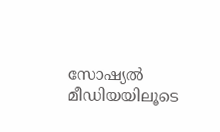സോഷ്യൽ മീഡിയയിലൂടെ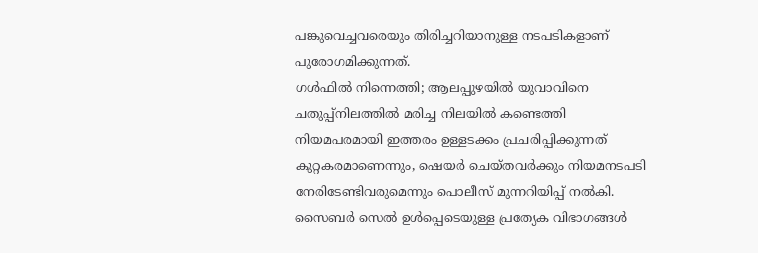പങ്കുവെച്ചവരെയും തിരിച്ചറിയാനുള്ള നടപടികളാണ് പുരോഗമിക്കുന്നത്.
ഗൾഫിൽ നിന്നെത്തി; ആലപ്പുഴയിൽ യുവാവിനെ ചതുപ്പ്നിലത്തിൽ മരിച്ച നിലയിൽ കണ്ടെത്തി
നിയമപരമായി ഇത്തരം ഉള്ളടക്കം പ്രചരിപ്പിക്കുന്നത് കുറ്റകരമാണെന്നും, ഷെയർ ചെയ്തവർക്കും നിയമനടപടി നേരിടേണ്ടിവരുമെന്നും പൊലീസ് മുന്നറിയിപ്പ് നൽകി. സൈബർ സെൽ ഉൾപ്പെടെയുള്ള പ്രത്യേക വിഭാഗങ്ങൾ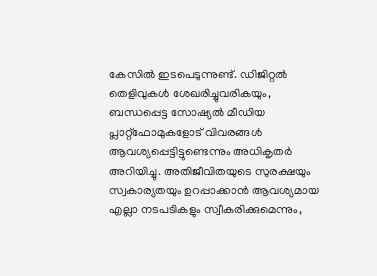കേസിൽ ഇടപെടുന്നുണ്ട്. ഡിജിറ്റൽ തെളിവുകൾ ശേഖരിച്ചുവരികയും, ബന്ധപ്പെട്ട സോഷ്യൽ മീഡിയ പ്ലാറ്റ്ഫോമുകളോട് വിവരങ്ങൾ ആവശ്യപ്പെട്ടിട്ടുണ്ടെന്നും അധികൃതർ അറിയിച്ചു. അതിജീവിതയുടെ സുരക്ഷയും സ്വകാര്യതയും ഉറപ്പാക്കാൻ ആവശ്യമായ എല്ലാ നടപടികളും സ്വീകരിക്കുമെന്നും,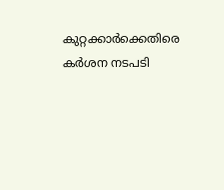കുറ്റക്കാർക്കെതിരെ കർശന നടപടി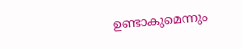ഉണ്ടാകുമെന്നും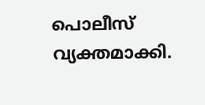പൊലീസ് വ്യക്തമാക്കി.